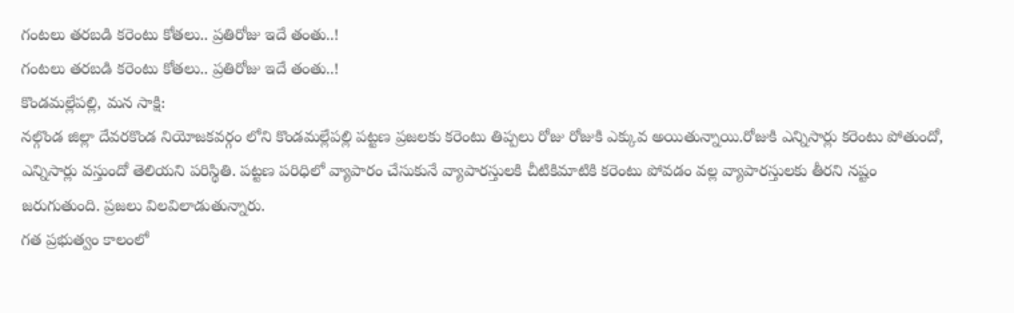గంటలు తరబడి కరెంటు కోతలు.. ప్రతిరోజు ఇదే తంతు..!
గంటలు తరబడి కరెంటు కోతలు.. ప్రతిరోజు ఇదే తంతు..!
కొండమల్లేపల్లి, మన సాక్షి:
నల్గొండ జిల్లా దేవరకొండ నియోజకవర్గం లోని కొండమల్లేపల్లి పట్టణ ప్రజలకు కరెంటు తిప్పలు రోజు రోజుకి ఎక్కువ అయితున్నాయి.రోజుకి ఎన్నిసార్లు కరెంటు పోతుందో, ఎన్నిసార్లు వస్తుందో తెలియని పరిస్థితి. పట్టణ పరిధిలో వ్యాపారం చేసుకునే వ్యాపారస్తులకి చీటికిమాటికి కరెంటు పోవడం వల్ల వ్యాపారస్తులకు తీరని నష్టం జరుగుతుంది. ప్రజలు విలవిలాడుతున్నారు.
గత ప్రభుత్వం కాలంలో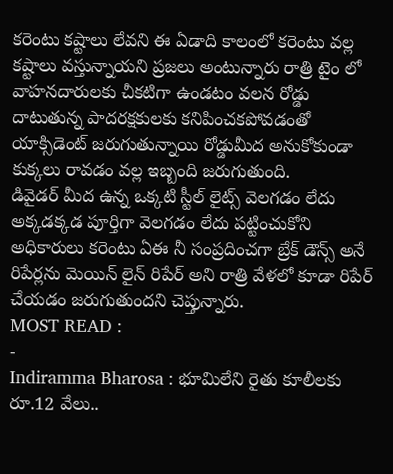కరెంటు కష్టాలు లేవని ఈ ఏడాది కాలంలో కరెంటు వల్ల కష్టాలు వస్తున్నాయని ప్రజలు అంటున్నారు రాత్రి టైం లో వాహనదారులకు చీకటిగా ఉండటం వలన రోడ్డు దాటుతున్న పాదరక్షకులకు కనిపించకపోవడంతో యాక్సిడెంట్ జరుగుతున్నాయి రోడ్డుమీద అనుకోకుండా కుక్కలు రావడం వల్ల ఇబ్బంది జరుగుతుంది.
డివైడర్ మీద ఉన్న ఒక్కటి స్టీల్ లైట్స్ వెలగడం లేదు అక్కడక్కడ పూర్తిగా వెలగడం లేదు పట్టించుకోని అధికారులు కరెంటు ఏఈ నీ సంప్రదించగా బ్రేక్ డౌన్స్ అనే రిపేర్లను మెయిన్ లైన్ రిపేర్ అని రాత్రి వేళలో కూడా రిపేర్ చేయడం జరుగుతుందని చెప్తున్నారు.
MOST READ :
-
Indiramma Bharosa : భూమిలేని రైతు కూలీలకు రూ.12 వేలు..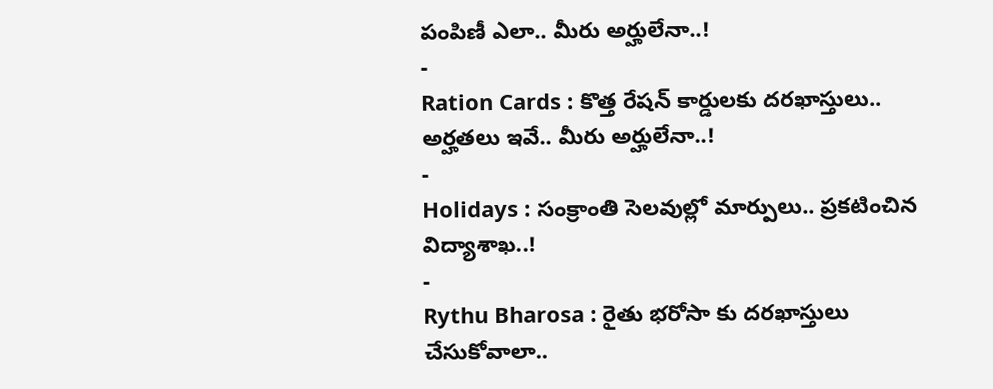పంపిణీ ఎలా.. మీరు అర్హులేనా..!
-
Ration Cards : కొత్త రేషన్ కార్డులకు దరఖాస్తులు.. అర్హతలు ఇవే.. మీరు అర్హులేనా..!
-
Holidays : సంక్రాంతి సెలవుల్లో మార్పులు.. ప్రకటించిన విద్యాశాఖ..!
-
Rythu Bharosa : రైతు భరోసా కు దరఖాస్తులు చేసుకోవాలా..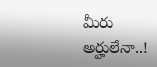మీరు అర్హులేనా..!